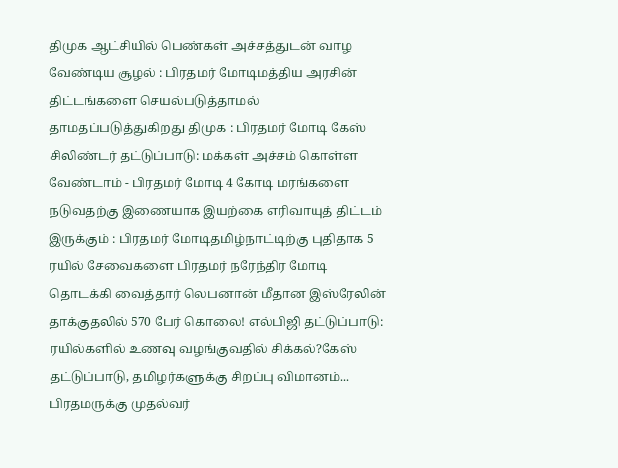திமுக ஆட்சியில் பெண்கள் அச்சத்துடன் வாழ வேண்டிய சூழல் : பிரதமர் மோடிமத்திய அரசின் திட்டங்களை செயல்படுத்தாமல் தாமதப்படுத்துகிறது திமுக : பிரதமர் மோடி கேஸ் சிலிண்டர் தட்டுப்பாடு: மக்கள் அச்சம் கொள்ள வேண்டாம் - பிரதமர் மோடி 4 கோடி மரங்களை நடுவதற்கு இணையாக இயற்கை எரிவாயுத் திட்டம் இருக்கும் : பிரதமர் மோடிதமிழ்நாட்டிற்கு புதிதாக 5 ரயில் சேவைகளை பிரதமர் நரேந்திர மோடி தொடக்கி வைத்தார் லெபனான் மீதான இஸ்ரேலின் தாக்குதலில் 570 பேர் கொலை! எல்பிஜி தட்டுப்பாடு: ரயில்களில் உணவு வழங்குவதில் சிக்கல்?கேஸ் தட்டுப்பாடு, தமிழர்களுக்கு சிறப்பு விமானம்... பிரதமருக்கு முதல்வர்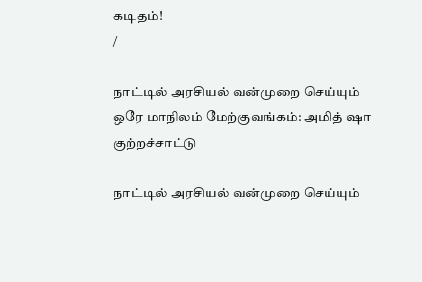கடிதம்!
/

நாட்டில் அரசியல் வன்முறை செய்யும் ஒரே மாநிலம் மேற்குவங்கம்: அமித் ஷா குற்றச்சாட்டு

நாட்டில் அரசியல் வன்முறை செய்யும்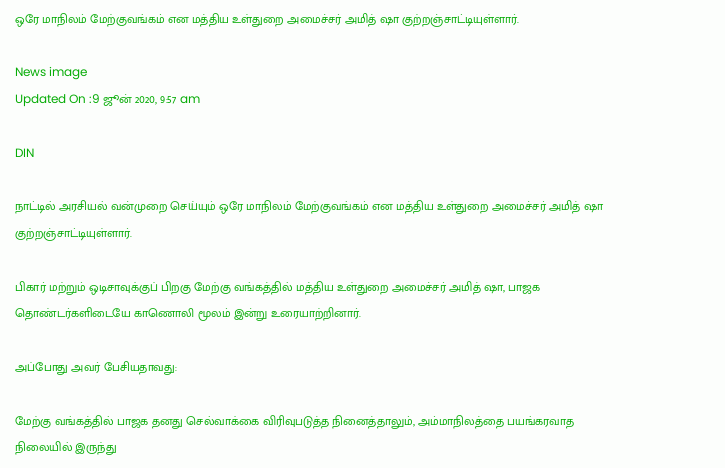ஒரே மாநிலம் மேற்குவங்கம் என மத்திய உள்துறை அமைச்சர் அமித் ஷா குற்றஞ்சாட்டியுள்ளார்.

News image
Updated On :9 ஜூன் 2020, 9:57 am

DIN

நாட்டில் அரசியல் வன்முறை செய்யும் ஒரே மாநிலம் மேற்குவங்கம் என மத்திய உள்துறை அமைச்சர் அமித் ஷா குற்றஞ்சாட்டியுள்ளார்.

பிகார் மற்றும் ஒடிசாவுக்குப் பிறகு மேற்கு வங்கத்தில் மத்திய உள்துறை அமைச்சர் அமித் ஷா, பாஜக தொண்டர்களிடையே காணொலி மூலம் இன்று உரையாற்றினார்.

அப்போது அவர் பேசியதாவது:

மேற்கு வங்கத்தில் பாஜக தனது செல்வாக்கை விரிவுபடுத்த நினைத்தாலும், அம்மாநிலத்தை பயங்கரவாத நிலையில் இருந்து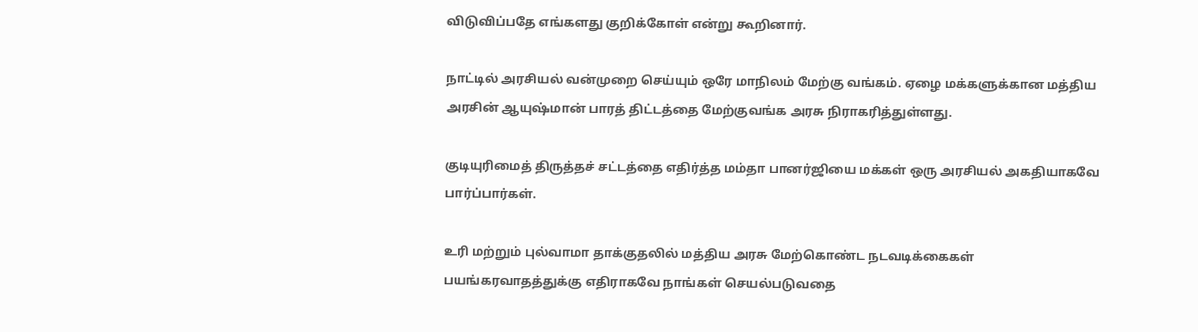விடுவிப்பதே எங்களது குறிக்கோள் என்று கூறினார்.

நாட்டில் அரசியல் வன்முறை செய்யும் ஒரே மாநிலம் மேற்கு வங்கம். ஏழை மக்களுக்கான மத்திய அரசின் ஆயுஷ்மான் பாரத் திட்டத்தை மேற்குவங்க அரசு நிராகரித்துள்ளது.

குடியுரிமைத் திருத்தச் சட்டத்தை எதிர்த்த மம்தா பானர்ஜியை மக்கள் ஒரு அரசியல் அகதியாகவே பார்ப்பார்கள்.

உரி மற்றும் புல்வாமா தாக்குதலில் மத்திய அரசு மேற்கொண்ட நடவடிக்கைகள் பயங்கரவாதத்துக்கு எதிராகவே நாங்கள் செயல்படுவதை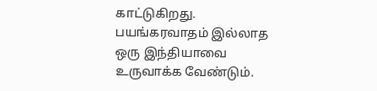காட்டுகிறது. பயங்கரவாதம் இல்லாத ஒரு இந்தியாவை உருவாக்க வேண்டும்.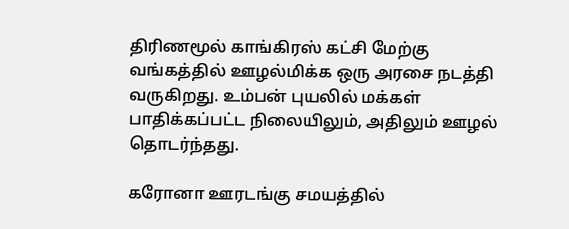திரிணமூல் காங்கிரஸ் கட்சி மேற்கு வங்கத்தில் ஊழல்மிக்க ஒரு அரசை நடத்தி வருகிறது. உம்பன் புயலில் மக்கள் பாதிக்கப்பட்ட நிலையிலும், அதிலும் ஊழல் தொடர்ந்தது.

கரோனா ஊரடங்கு சமயத்தில்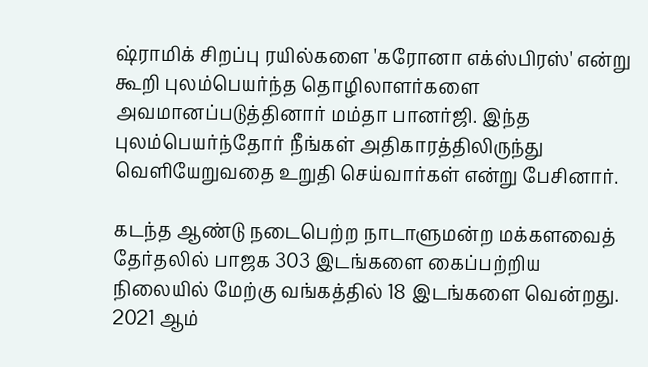ஷ்ராமிக் சிறப்பு ரயில்களை 'கரோனா எக்ஸ்பிரஸ்' என்று கூறி புலம்பெயர்ந்த தொழிலாளர்களை அவமானப்படுத்தினார் மம்தா பானர்ஜி. இந்த புலம்பெயர்ந்தோர் நீங்கள் அதிகாரத்திலிருந்து வெளியேறுவதை உறுதி செய்வார்கள் என்று பேசினார்.

கடந்த ஆண்டு நடைபெற்ற நாடாளுமன்ற மக்களவைத் தேர்தலில் பாஜக 303 இடங்களை கைப்பற்றிய நிலையில் மேற்கு வங்கத்தில் 18 இடங்களை வென்றது.  2021 ஆம்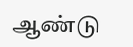ஆண்டு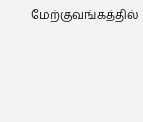மேற்குவங்கத்தில்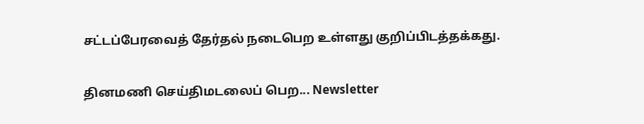சட்டப்பேரவைத் தேர்தல் நடைபெற உள்ளது குறிப்பிடத்தக்கது.

தினமணி செய்திமடலைப் பெற... Newsletter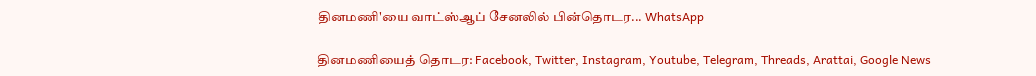தினமணி'யை வாட்ஸ்ஆப் சேனலில் பின்தொடர... WhatsApp

தினமணியைத் தொடர: Facebook, Twitter, Instagram, Youtube, Telegram, Threads, Arattai, Google News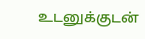உடனுக்குடன்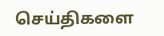செய்திகளை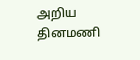அறிய தினமணி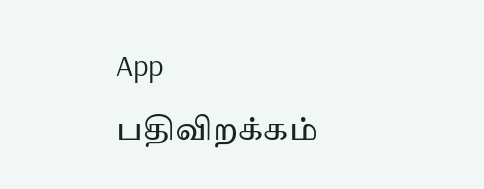App பதிவிறக்கம்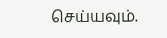செய்யவும்.